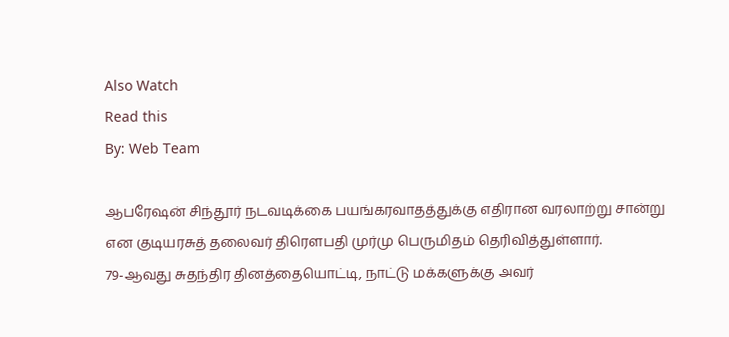Also Watch
Read this
By: Web Team

ஆபரேஷன் சிந்தூர் நடவடிக்கை பயங்கரவாதத்துக்கு எதிரான வரலாற்று சான்று என குடியரசுத் தலைவர் திரௌபதி முர்மு பெருமிதம் தெரிவித்துள்ளார்.
79-ஆவது சுதந்திர தினத்தையொட்டி, நாட்டு மக்களுக்கு அவர்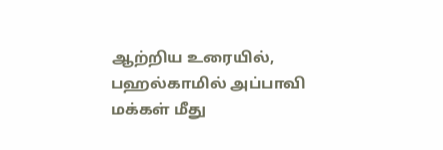ஆற்றிய உரையில்,
பஹல்காமில் அப்பாவி மக்கள் மீது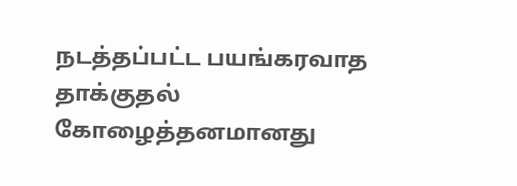நடத்தப்பட்ட பயங்கரவாத தாக்குதல் கோழைத்தனமானது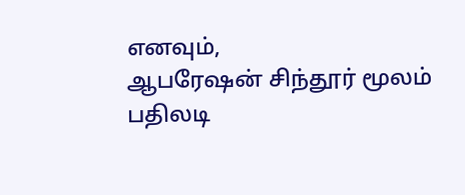எனவும்,
ஆபரேஷன் சிந்தூர் மூலம் பதிலடி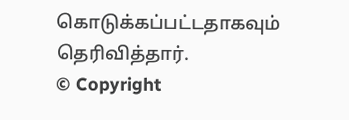கொடுக்கப்பட்டதாகவும் தெரிவித்தார்.
© Copyright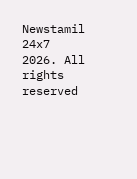Newstamil 24x7 2026. All rights reserved